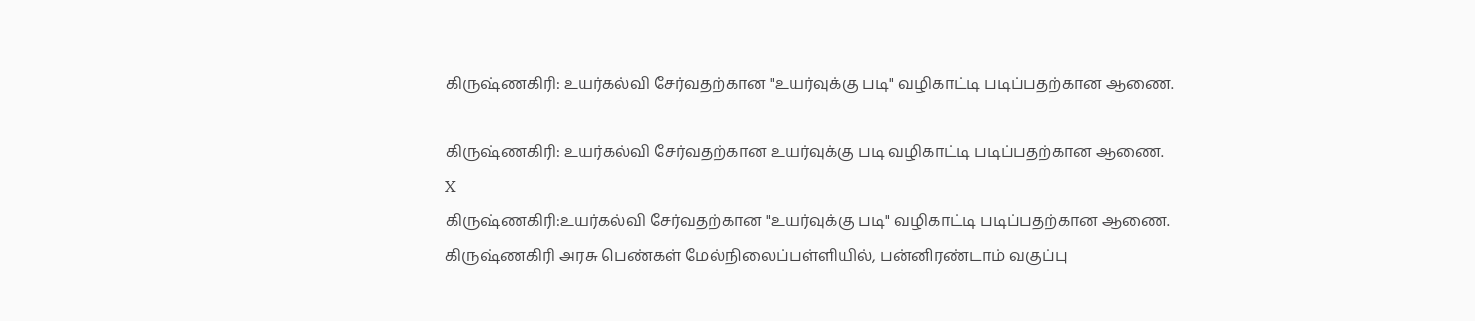கிருஷ்ணகிரி: உயர்கல்வி சேர்வதற்கான "உயர்வுக்கு படி" வழிகாட்டி படிப்பதற்கான ஆணை.

கிருஷ்ணகிரி: உயர்கல்வி சேர்வதற்கான உயர்வுக்கு படி வழிகாட்டி படிப்பதற்கான ஆணை.
X
கிருஷ்ணகிரி:உயர்கல்வி சேர்வதற்கான "உயர்வுக்கு படி" வழிகாட்டி படிப்பதற்கான ஆணை.
கிருஷ்ணகிரி அரசு பெண்கள் மேல்நிலைப்பள்ளியில், பன்னிரண்டாம் வகுப்பு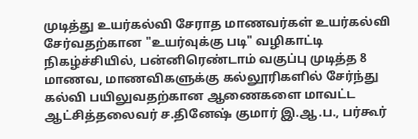முடித்து உயர்கல்வி சேராத மாணவர்கள் உயர்கல்வி சேர்வதற்கான "உயர்வுக்கு படி" வழிகாட்டி நிகழ்ச்சியில், பன்னிரெண்டாம் வகுப்பு முடித்த 8 மாணவ, மாணவிகளுக்கு கல்லூரிகளில் சேர்ந்து கல்வி பயிலுவதற்கான ஆணைகளை மாவட்ட ஆட்சித்தலைவர் ச.தினேஷ் குமார் இ.ஆ.ப., பர்கூர்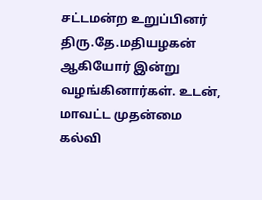சட்டமன்ற உறுப்பினர் திரு.தே.மதியழகன் ஆகியோர் இன்று வழங்கினார்கள். உடன், மாவட்ட முதன்மை கல்வி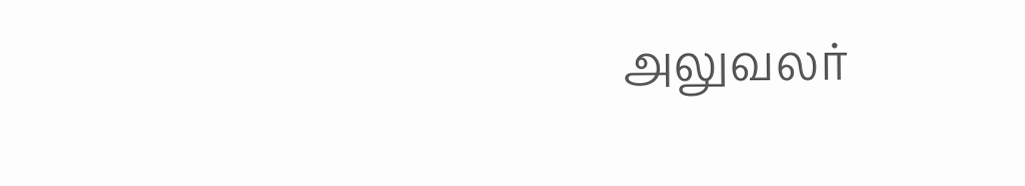அலுவலர்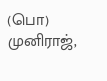(பொ) முனிராஜ்,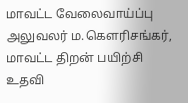மாவட்ட வேலைவாய்ப்பு அலுவலர் ம.கௌரிசங்கர், மாவட்ட திறன் பயிற்சி உதவி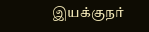இயக்குநர்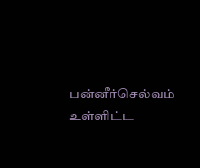பன்னீர்செல்வம் உள்ளிட்ட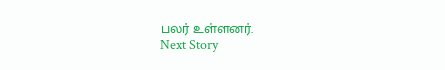பலர் உள்ளனர்.
Next Story